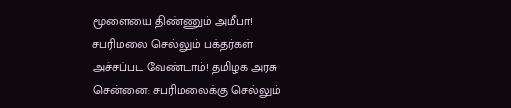மூளையை திண்ணும் அமீபா! சபரிமலை செல்லும் பக்தர்கள் அச்சப்பட வேண்டாம்! தமிழக அரசு
சென்னை: சபரிமலைக்கு செல்லும்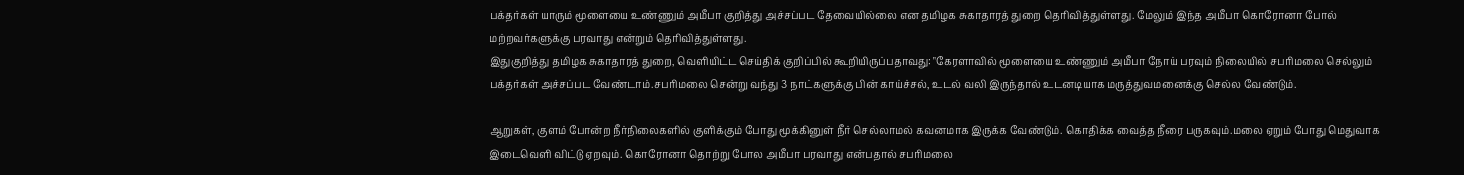பக்தர்கள் யாரும் மூளையை உண்ணும் அமீபா குறித்து அச்சப்பட தேவையில்லை என தமிழக சுகாதாரத் துறை தெரிவித்துள்ளது. மேலும் இந்த அமீபா கொரோனா போல் மற்றவர்களுக்கு பரவாது என்றும் தெரிவித்துள்ளது.
இதுகுறித்து தமிழக சுகாதாரத் துறை, வெளியிட்ட செய்திக் குறிப்பில் கூறியிருப்பதாவது: "கேரளாவில் மூளையை உண்ணும் அமீபா நோய் பரவும் நிலையில் சபரிமலை செல்லும் பக்தர்கள் அச்சப்பட வேண்டாம்.சபரிமலை சென்று வந்து 3 நாட்களுக்கு பின் காய்ச்சல், உடல் வலி இருந்தால் உடனடியாக மருத்துவமனைக்கு செல்ல வேண்டும்.

ஆறுகள், குளம் போன்ற நீர்நிலைகளில் குளிக்கும் போது மூக்கினுள் நீர் செல்லாமல் கவனமாக இருக்க வேண்டும். கொதிக்க வைத்த நீரை பருகவும்.மலை ஏறும் போது மெதுவாக இடைவெளி விட்டு ஏறவும். கொரோனா தொற்று போல அமீபா பரவாது என்பதால் சபரிமலை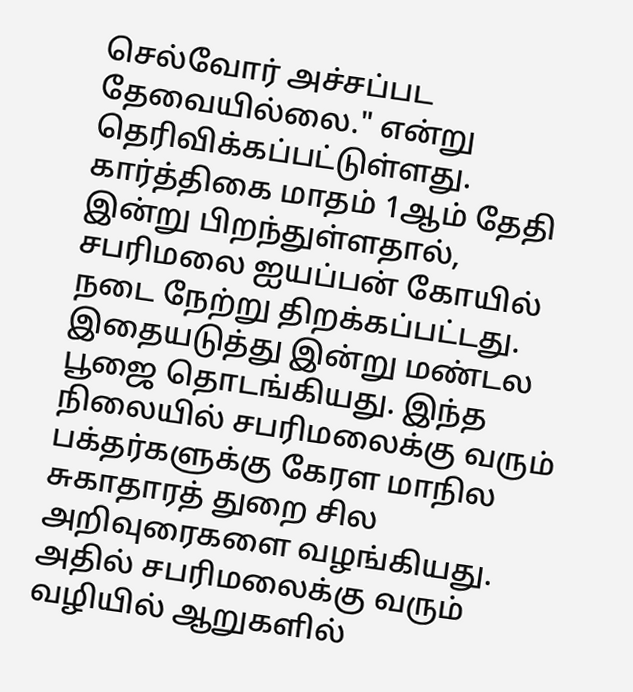செல்வோர் அச்சப்பட தேவையில்லை." என்று தெரிவிக்கப்பட்டுள்ளது.
கார்த்திகை மாதம் 1ஆம் தேதி இன்று பிறந்துள்ளதால், சபரிமலை ஐயப்பன் கோயில் நடை நேற்று திறக்கப்பட்டது. இதையடுத்து இன்று மண்டல பூஜை தொடங்கியது. இந்த நிலையில் சபரிமலைக்கு வரும் பக்தர்களுக்கு கேரள மாநில சுகாதாரத் துறை சில அறிவுரைகளை வழங்கியது.
அதில் சபரிமலைக்கு வரும் வழியில் ஆறுகளில்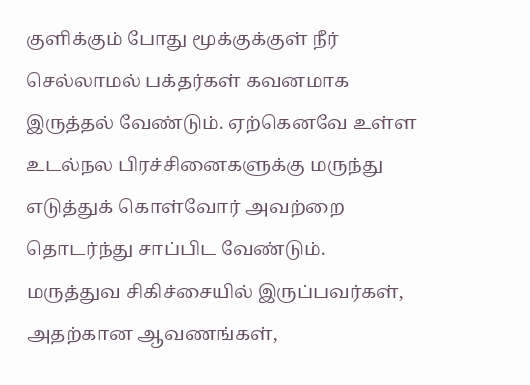குளிக்கும் போது மூக்குக்குள் நீர் செல்லாமல் பக்தர்கள் கவனமாக இருத்தல் வேண்டும். ஏற்கெனவே உள்ள உடல்நல பிரச்சினைகளுக்கு மருந்து எடுத்துக் கொள்வோர் அவற்றை தொடர்ந்து சாப்பிட வேண்டும்.
மருத்துவ சிகிச்சையில் இருப்பவர்கள், அதற்கான ஆவணங்கள்,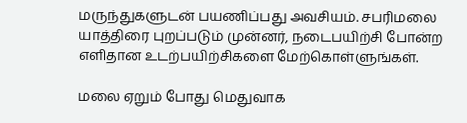மருந்துகளுடன் பயணிப்பது அவசியம். சபரிமலை யாத்திரை புறப்படும் முன்னர், நடைபயிற்சி போன்ற எளிதான உடற்பயிற்சிகளை மேற்கொள்ளுங்கள்.

மலை ஏறும் போது மெதுவாக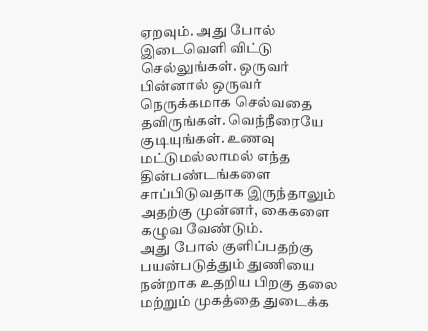ஏறவும். அது போல் இடைவெளி விட்டு செல்லுங்கள். ஒருவர் பின்னால் ஒருவர் நெருக்கமாக செல்வதை தவிருங்கள். வெந்நீரையே குடியுங்கள். உணவு மட்டுமல்லாமல் எந்த தின்பண்டங்களை சாப்பிடுவதாக இருந்தாலும் அதற்கு முன்னர், கைகளை கழுவ வேண்டும்.
அது போல் குளிப்பதற்கு பயன்படுத்தும் துணியை நன்றாக உதறிய பிறகு தலை மற்றும் முகத்தை துடைக்க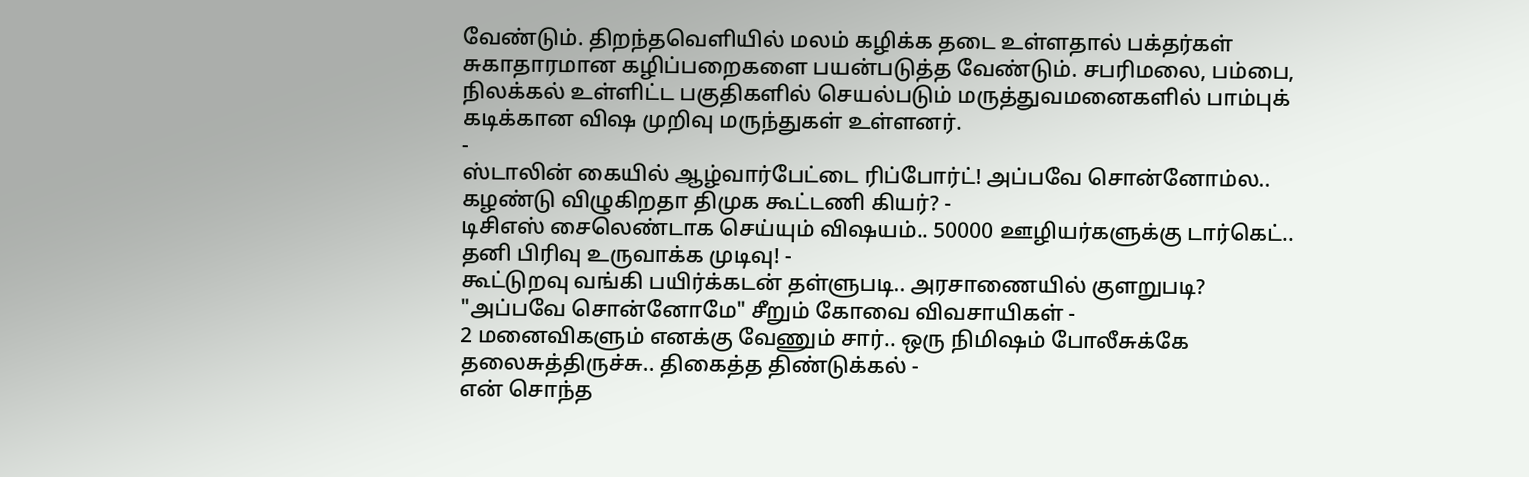வேண்டும். திறந்தவெளியில் மலம் கழிக்க தடை உள்ளதால் பக்தர்கள் சுகாதாரமான கழிப்பறைகளை பயன்படுத்த வேண்டும். சபரிமலை, பம்பை, நிலக்கல் உள்ளிட்ட பகுதிகளில் செயல்படும் மருத்துவமனைகளில் பாம்புக் கடிக்கான விஷ முறிவு மருந்துகள் உள்ளனர்.
-
ஸ்டாலின் கையில் ஆழ்வார்பேட்டை ரிப்போர்ட்! அப்பவே சொன்னோம்ல.. கழண்டு விழுகிறதா திமுக கூட்டணி கியர்? -
டிசிஎஸ் சைலெண்டாக செய்யும் விஷயம்.. 50000 ஊழியர்களுக்கு டார்கெட்.. தனி பிரிவு உருவாக்க முடிவு! -
கூட்டுறவு வங்கி பயிர்க்கடன் தள்ளுபடி.. அரசாணையில் குளறுபடி? "அப்பவே சொன்னோமே" சீறும் கோவை விவசாயிகள் -
2 மனைவிகளும் எனக்கு வேணும் சார்.. ஒரு நிமிஷம் போலீசுக்கே தலைசுத்திருச்சு.. திகைத்த திண்டுக்கல் -
என் சொந்த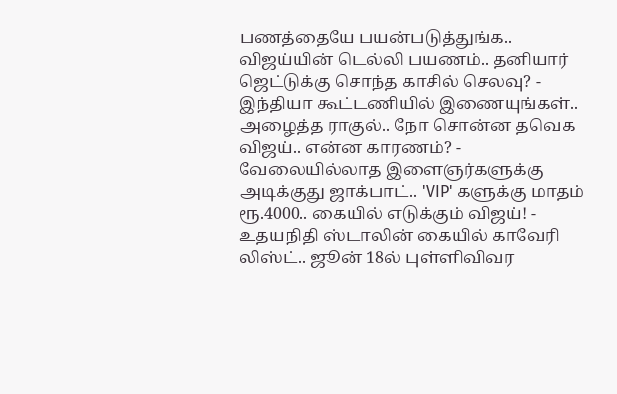பணத்தையே பயன்படுத்துங்க.. விஜய்யின் டெல்லி பயணம்.. தனியார் ஜெட்டுக்கு சொந்த காசில் செலவு? -
இந்தியா கூட்டணியில் இணையுங்கள்.. அழைத்த ராகுல்.. நோ சொன்ன தவெக விஜய்.. என்ன காரணம்? -
வேலையில்லாத இளைஞர்களுக்கு அடிக்குது ஜாக்பாட்.. 'VIP' களுக்கு மாதம் ரூ.4000.. கையில் எடுக்கும் விஜய்! -
உதயநிதி ஸ்டாலின் கையில் காவேரி லிஸ்ட்.. ஜூன் 18ல் புள்ளிவிவர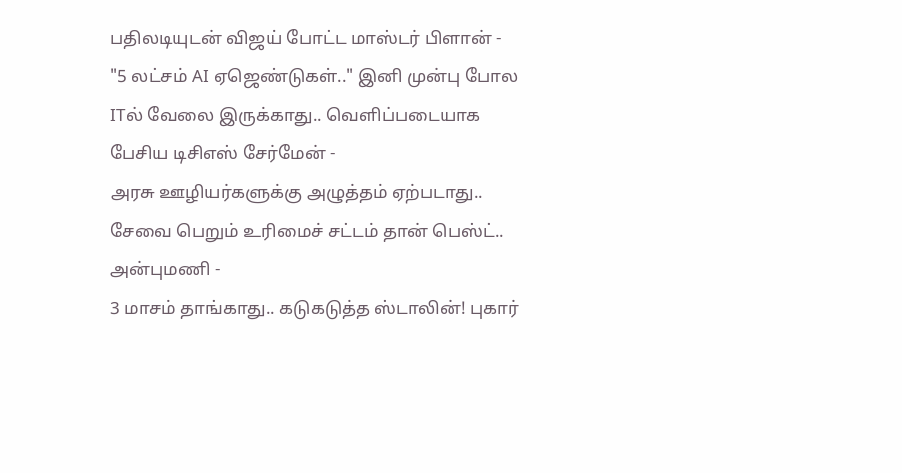பதிலடியுடன் விஜய் போட்ட மாஸ்டர் பிளான் -
"5 லட்சம் AI ஏஜெண்டுகள்.." இனி முன்பு போல ITல் வேலை இருக்காது.. வெளிப்படையாக பேசிய டிசிஎஸ் சேர்மேன் -
அரசு ஊழியர்களுக்கு அழுத்தம் ஏற்படாது.. சேவை பெறும் உரிமைச் சட்டம் தான் பெஸ்ட்.. அன்புமணி -
3 மாசம் தாங்காது.. கடுகடுத்த ஸ்டாலின்! புகார்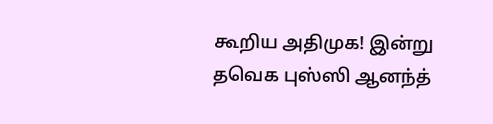கூறிய அதிமுக! இன்று தவெக புஸ்ஸி ஆனந்த்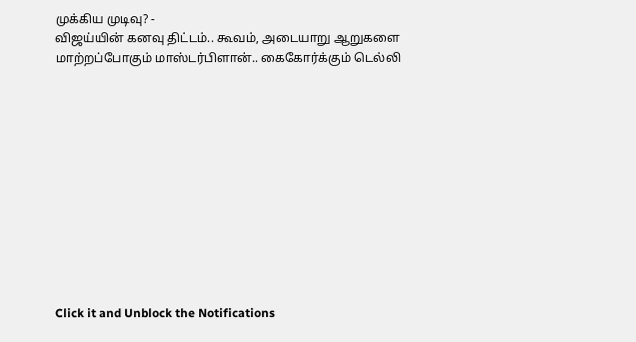முக்கிய முடிவு? -
விஜய்யின் கனவு திட்டம்.. கூவம், அடையாறு ஆறுகளை மாற்றப்போகும் மாஸ்டர்பிளான்.. கைகோர்க்கும் டெல்லி












Click it and Unblock the Notifications